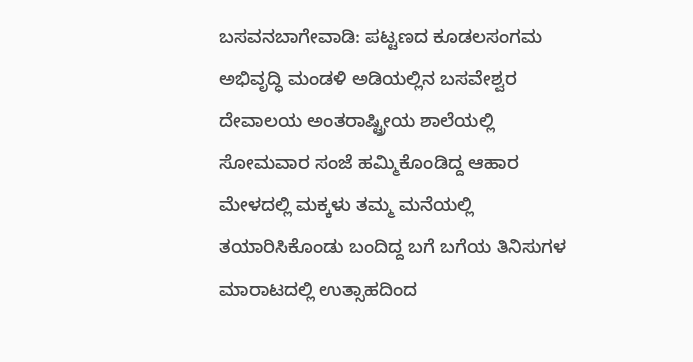ಬಸವನಬಾಗೇವಾಡಿ: ಪಟ್ಟಣದ ಕೂಡಲಸಂಗಮ ಅಭಿವೃದ್ಧಿ ಮಂಡಳಿ ಅಡಿಯಲ್ಲಿನ ಬಸವೇಶ್ವರ ದೇವಾಲಯ ಅಂತರಾಷ್ಟ್ರೀಯ ಶಾಲೆಯಲ್ಲಿ ಸೋಮವಾರ ಸಂಜೆ ಹಮ್ಮಿಕೊಂಡಿದ್ದ ಆಹಾರ ಮೇಳದಲ್ಲಿ ಮಕ್ಕಳು ತಮ್ಮ ಮನೆಯಲ್ಲಿ ತಯಾರಿಸಿಕೊಂಡು ಬಂದಿದ್ದ ಬಗೆ ಬಗೆಯ ತಿನಿಸುಗಳ ಮಾರಾಟದಲ್ಲಿ ಉತ್ಸಾಹದಿಂದ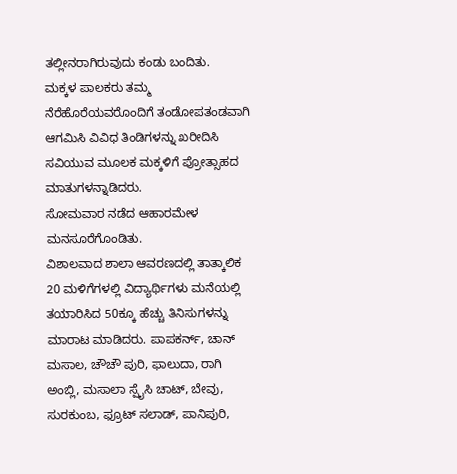ತಲ್ಲೀನರಾಗಿರುವುದು ಕಂಡು ಬಂದಿತು.
ಮಕ್ಕಳ ಪಾಲಕರು ತಮ್ಮ ನೆರೆಹೊರೆಯವರೊಂದಿಗೆ ತಂಡೋಪತಂಡವಾಗಿ ಆಗಮಿಸಿ ವಿವಿಧ ತಿಂಡಿಗಳನ್ನು ಖರೀದಿಸಿ ಸವಿಯುವ ಮೂಲಕ ಮಕ್ಕಳಿಗೆ ಪ್ರೋತ್ಸಾಹದ ಮಾತುಗಳನ್ನಾಡಿದರು.
ಸೋಮವಾರ ನಡೆದ ಆಹಾರಮೇಳ ಮನಸೂರೆಗೊಂಡಿತು.
ವಿಶಾಲವಾದ ಶಾಲಾ ಆವರಣದಲ್ಲಿ ತಾತ್ಕಾಲಿಕ 20 ಮಳಿಗೆಗಳಲ್ಲಿ ವಿದ್ಯಾರ್ಥಿಗಳು ಮನೆಯಲ್ಲಿ ತಯಾರಿಸಿದ 50ಕ್ಕೂ ಹೆಚ್ಚು ತಿನಿಸುಗಳನ್ನು ಮಾರಾಟ ಮಾಡಿದರು. ಪಾಪಕರ್ನ್, ಚಾನ್ ಮಸಾಲ, ಚೌಚೌ ಪುರಿ, ಫಾಲುದಾ, ರಾಗಿ ಅಂಬ್ಲಿ, ಮಸಾಲಾ ಸ್ಪೈಸಿ ಚಾಟ್, ಬೇವು, ಸುರಕುಂಬ, ಫ್ರೂಟ್ ಸಲಾಡ್, ಪಾನಿಪುರಿ,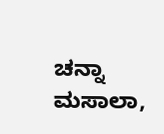ಚನ್ನಾ ಮಸಾಲಾ,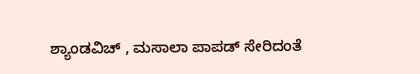ಶ್ಯಾಂಡವಿಚ್ , ಮಸಾಲಾ ಪಾಪಡ್ ಸೇರಿದಂತೆ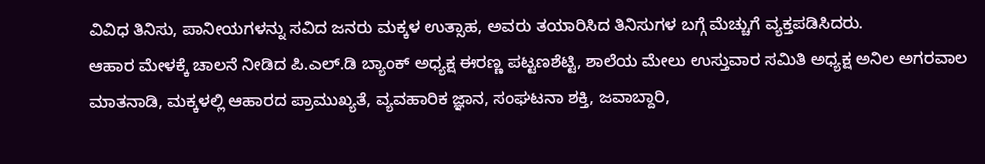ವಿವಿಧ ತಿನಿಸು, ಪಾನೀಯಗಳನ್ನು ಸವಿದ ಜನರು ಮಕ್ಕಳ ಉತ್ಸಾಹ, ಅವರು ತಯಾರಿಸಿದ ತಿನಿಸುಗಳ ಬಗ್ಗೆ ಮೆಚ್ಚುಗೆ ವ್ಯಕ್ತಪಡಿಸಿದರು.
ಆಹಾರ ಮೇಳಕ್ಕೆ ಚಾಲನೆ ನೀಡಿದ ಪಿ.ಎಲ್.ಡಿ ಬ್ಯಾಂಕ್ ಅಧ್ಯಕ್ಷ ಈರಣ್ಣ ಪಟ್ಟಣಶೆಟ್ಟಿ, ಶಾಲೆಯ ಮೇಲು ಉಸ್ತುವಾರ ಸಮಿತಿ ಅಧ್ಯಕ್ಷ ಅನಿಲ ಅಗರವಾಲ ಮಾತನಾಡಿ, ಮಕ್ಕಳಲ್ಲಿ ಆಹಾರದ ಪ್ರಾಮುಖ್ಯತೆ, ವ್ಯವಹಾರಿಕ ಜ್ಞಾನ, ಸಂಘಟನಾ ಶಕ್ತಿ, ಜವಾಬ್ದಾರಿ,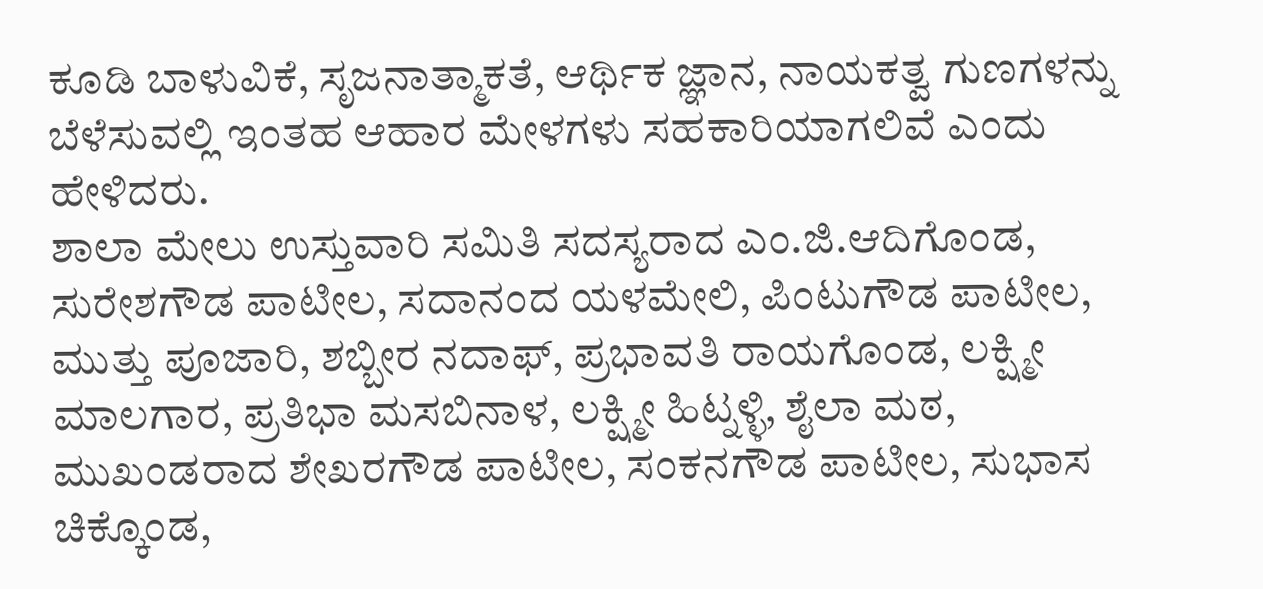ಕೂಡಿ ಬಾಳುವಿಕೆ, ಸೃಜನಾತ್ಮಾಕತೆ, ಆರ್ಥಿಕ ಜ್ಞಾನ, ನಾಯಕತ್ವ ಗುಣಗಳನ್ನು ಬೆಳೆಸುವಲ್ಲಿ ಇಂತಹ ಆಹಾರ ಮೇಳಗಳು ಸಹಕಾರಿಯಾಗಲಿವೆ ಎಂದು ಹೇಳಿದರು.
ಶಾಲಾ ಮೇಲು ಉಸ್ತುವಾರಿ ಸಮಿತಿ ಸದಸ್ಯರಾದ ಎಂ.ಜಿ.ಆದಿಗೊಂಡ, ಸುರೇಶಗೌಡ ಪಾಟೀಲ, ಸದಾನಂದ ಯಳಮೇಲಿ, ಪಿಂಟುಗೌಡ ಪಾಟೀಲ, ಮುತ್ತು ಪೂಜಾರಿ, ಶಬ್ಬೀರ ನದಾಫ್, ಪ್ರಭಾವತಿ ರಾಯಗೊಂಡ, ಲಕ್ಷ್ಮೀ ಮಾಲಗಾರ, ಪ್ರತಿಭಾ ಮಸಬಿನಾಳ, ಲಕ್ಷ್ಮೀ ಹಿಟ್ನಳ್ಳಿ, ಶೈಲಾ ಮಠ, ಮುಖಂಡರಾದ ಶೇಖರಗೌಡ ಪಾಟೀಲ, ಸಂಕನಗೌಡ ಪಾಟೀಲ, ಸುಭಾಸ ಚಿಕ್ಕೊಂಡ,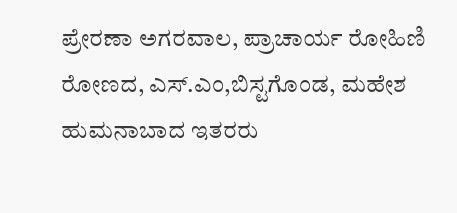ಪ್ರೇರಣಾ ಅಗರವಾಲ, ಪ್ರಾಚಾರ್ಯ ರೋಹಿಣಿ ರೋಣದ, ಎಸ್.ಎಂ,ಬಿಸ್ಟಗೊಂಡ, ಮಹೇಶ ಹುಮನಾಬಾದ ಇತರರು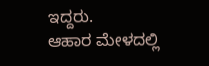ಇದ್ದರು.
ಆಹಾರ ಮೇಳದಲ್ಲಿ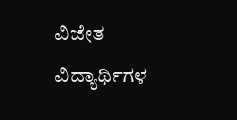ವಿಜೇತ ವಿದ್ಯಾರ್ಥಿಗಳ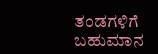ತಂಡಗಳಿಗೆ ಬಹುಮಾನ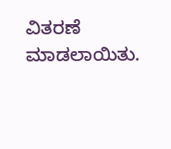ವಿತರಣೆ ಮಾಡಲಾಯಿತು.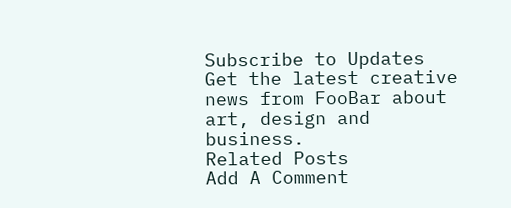Subscribe to Updates
Get the latest creative news from FooBar about art, design and business.
Related Posts
Add A Comment